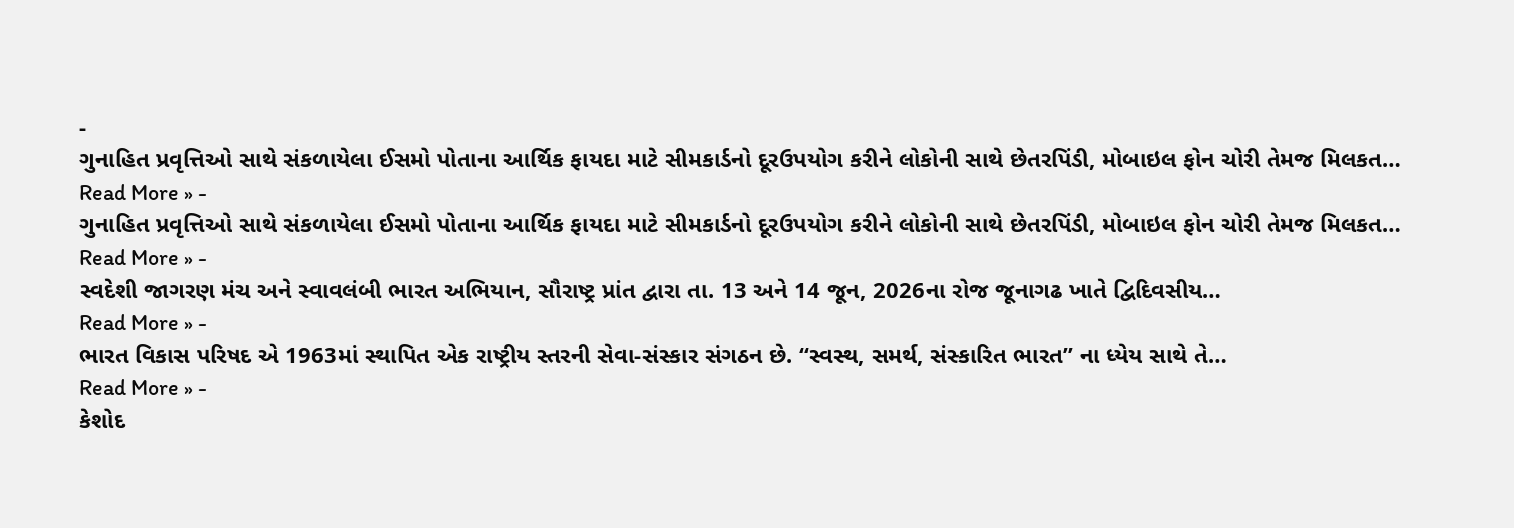-
ગુનાહિત પ્રવૃત્તિઓ સાથે સંકળાયેલા ઈસમો પોતાના આર્થિક ફાયદા માટે સીમકાર્ડનો દૂરઉપયોગ કરીને લોકોની સાથે છેતરપિંડી, મોબાઇલ ફોન ચોરી તેમજ મિલકત…
Read More » -
ગુનાહિત પ્રવૃત્તિઓ સાથે સંકળાયેલા ઈસમો પોતાના આર્થિક ફાયદા માટે સીમકાર્ડનો દૂરઉપયોગ કરીને લોકોની સાથે છેતરપિંડી, મોબાઇલ ફોન ચોરી તેમજ મિલકત…
Read More » -
સ્વદેશી જાગરણ મંચ અને સ્વાવલંબી ભારત અભિયાન, સૌરાષ્ટ્ર પ્રાંત દ્વારા તા. 13 અને 14 જૂન, 2026ના રોજ જૂનાગઢ ખાતે દ્વિદિવસીય…
Read More » -
ભારત વિકાસ પરિષદ એ 1963માં સ્થાપિત એક રાષ્ટ્રીય સ્તરની સેવા-સંસ્કાર સંગઠન છે. “સ્વસ્થ, સમર્થ, સંસ્કારિત ભારત” ના ધ્યેય સાથે તે…
Read More » -
કેશોદ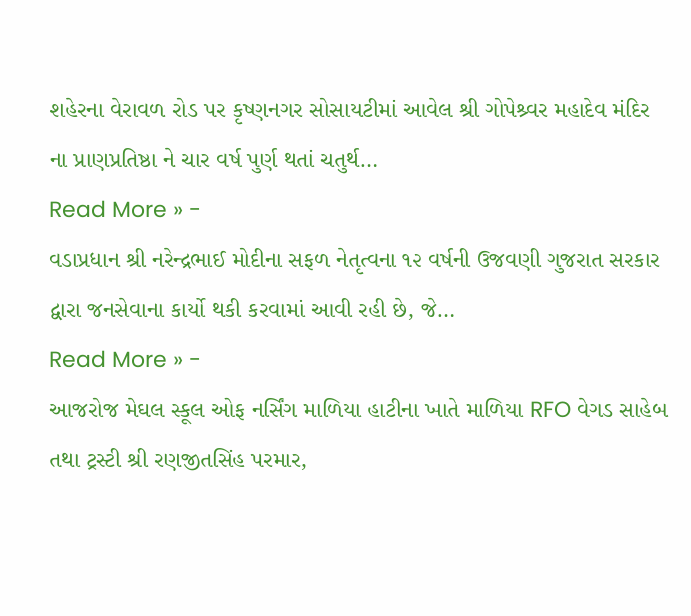શહેરના વેરાવળ રોડ પર કૃષ્ણનગર સોસાયટીમાં આવેલ શ્રી ગોપેશ્ર્વર મહાદેવ મંદિર ના પ્રાણપ્રતિષ્ઠા ને ચાર વર્ષ પુર્ણ થતાં ચતુર્થ…
Read More » -
વડાપ્રધાન શ્રી નરેન્દ્રભાઈ મોદીના સફળ નેતૃત્વના ૧૨ વર્ષની ઉજવણી ગુજરાત સરકાર દ્વારા જનસેવાના કાર્યો થકી કરવામાં આવી રહી છે, જે…
Read More » -
આજરોજ મેઘલ સ્કૂલ ઓફ નર્સિંગ માળિયા હાટીના ખાતે માળિયા RFO વેગડ સાહેબ તથા ટ્રસ્ટી શ્રી રણજીતસિંહ પરમાર,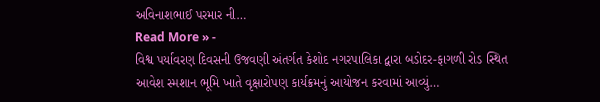અવિનાશભાઈ પરમાર ની…
Read More » -
વિશ્વ પર્યાવરણ દિવસની ઉજવણી અંતર્ગત કેશોદ નગરપાલિકા દ્વારા બડોદર-ફાગળી રોડ સ્થિત આવેશ સ્મશાન ભૂમિ ખાતે વૃક્ષારોપણ કાર્યક્રમનું આયોજન કરવામાં આવ્યું…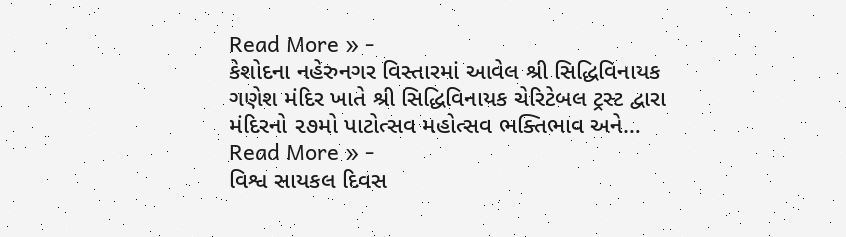Read More » -
કેશોદના નહેરુનગર વિસ્તારમાં આવેલ શ્રી સિદ્ધિવિનાયક ગણેશ મંદિર ખાતે શ્રી સિદ્ધિવિનાયક ચેરિટેબલ ટ્રસ્ટ દ્વારા મંદિરનો ૨૭મો પાટોત્સવ મહોત્સવ ભક્તિભાવ અને…
Read More » -
વિશ્વ સાયકલ દિવસ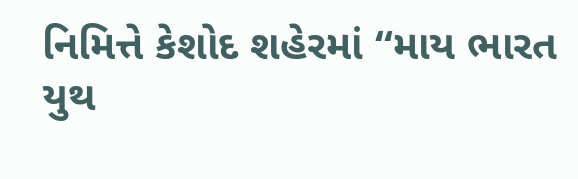નિમિત્તે કેશોદ શહેરમાં “માય ભારત યુથ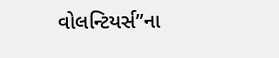વોલન્ટિયર્સ”ના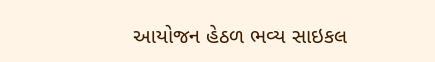આયોજન હેઠળ ભવ્ય સાઇકલ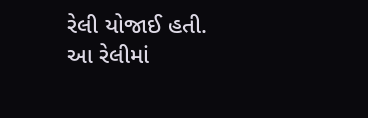રેલી યોજાઈ હતી. આ રેલીમાં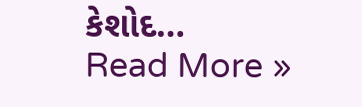કેશોદ…
Read More »